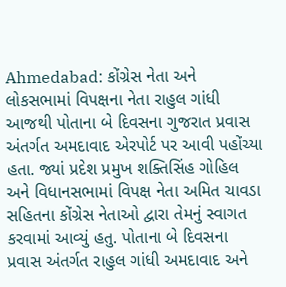Ahmedabad: કોંગ્રેસ નેતા અને લોકસભામાં વિપક્ષના નેતા રાહુલ ગાંધી આજથી પોતાના બે દિવસના ગુજરાત પ્રવાસ અંતર્ગત અમદાવાદ એરપોર્ટ પર આવી પહોંચ્યા હતા. જ્યાં પ્રદેશ પ્રમુખ શક્તિસિંહ ગોહિલ અને વિધાનસભામાં વિપક્ષ નેતા અમિત ચાવડા સહિતના કોંગ્રેસ નેતાઓ દ્વારા તેમનું સ્વાગત કરવામાં આવ્યું હતુ. પોતાના બે દિવસના પ્રવાસ અંતર્ગત રાહુલ ગાંધી અમદાવાદ અને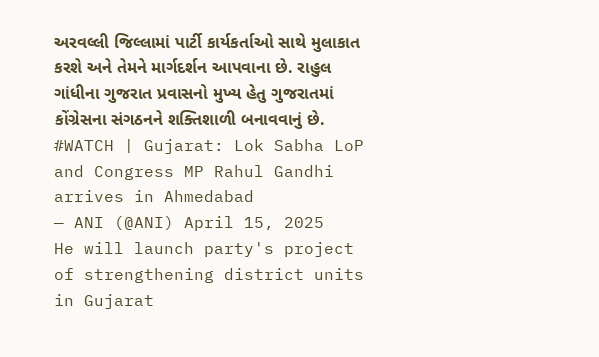અરવલ્લી જિલ્લામાં પાર્ટી કાર્યકર્તાઓ સાથે મુલાકાત કરશે અને તેમને માર્ગદર્શન આપવાના છે. રાહુલ ગાંધીના ગુજરાત પ્રવાસનો મુખ્ય હેતુ ગુજરાતમાં કોંગ્રેસના સંગઠનને શક્તિશાળી બનાવવાનું છે.
#WATCH | Gujarat: Lok Sabha LoP and Congress MP Rahul Gandhi arrives in Ahmedabad
— ANI (@ANI) April 15, 2025
He will launch party's project of strengthening district units in Gujarat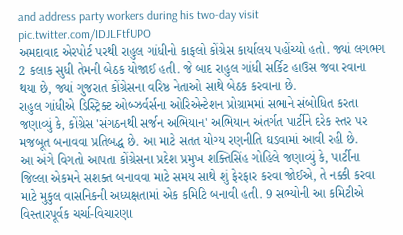and address party workers during his two-day visit pic.twitter.com/IDJLFtfUPO
અમદાવાદ એરપોર્ટ પરથી રાહુલ ગાંધીનો કાફલો કોંગ્રેસ કાર્યાલય પહોંચ્યો હતો. જ્યાં લગભગ 2 કલાક સુધી તેમની બેઠક યોજાઈ હતી. જે બાદ રાહુલ ગાંધી સર્કિટ હાઉસ જવા રવાના થયા છે, જ્યાં ગુજરાત કોંગ્રેસના વરિષ્ઠ નેતાઓ સાથે બેઠક કરવાના છે.
રાહુલ ગાંધીએ ડિસ્ટ્રિક્ટ ઓબ્ઝર્વર્સના ઓરિએન્ટેશન પ્રોગ્રામમાં સભાને સંબોધિત કરતા જણાવ્યું કે, કોંગ્રેસ 'સંગઠનથી સર્જન અભિયાન' અભિયાન અંતર્ગત પાર્ટીને દરેક સ્તર પર મજબૂત બનાવવા પ્રતિબદ્ધ છે. આ માટે સતત યોગ્ય રણનીતિ ઘડવામાં આવી રહી છે.
આ અંગે વિગતો આપતા કોંગ્રેસના પ્રદેશ પ્રમુખ શક્તિસિંહ ગોહિલે જણાવ્યું કે, પાર્ટીના જિલ્લા એકમને સશક્ત બનાવવા માટે સમય સાથે શું ફેરફાર કરવા જોઈએ, તે નક્કી કરવા માટે મુકુલ વાસનિકની અધ્યક્ષતામાં એક કમિટિ બનાવી હતી. 9 સભ્યોની આ કમિટીએ વિસ્તારપૂર્વક ચર્ચા-વિચારણા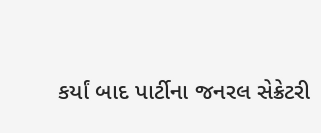કર્યાં બાદ પાર્ટીના જનરલ સેક્રેટરી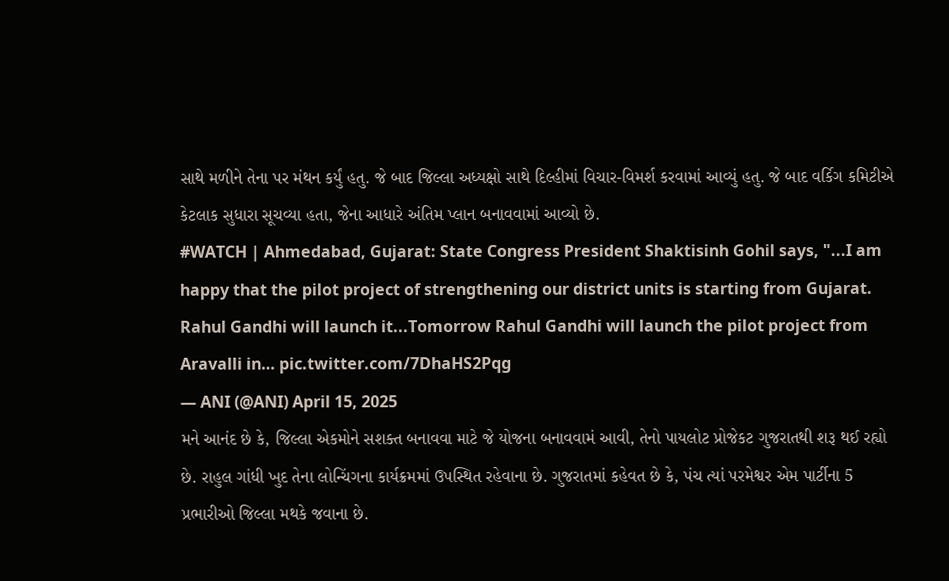સાથે મળીને તેના પર મંથન કર્યું હતુ. જે બાદ જિલ્લા અધ્યક્ષો સાથે દિલ્હીમાં વિચાર-વિમર્શ કરવામાં આવ્યું હતુ. જે બાદ વર્કિગ કમિટીએ કેટલાક સુધારા સૂચવ્યા હતા, જેના આધારે અંતિમ પ્લાન બનાવવામાં આવ્યો છે.
#WATCH | Ahmedabad, Gujarat: State Congress President Shaktisinh Gohil says, "...I am happy that the pilot project of strengthening our district units is starting from Gujarat. Rahul Gandhi will launch it...Tomorrow Rahul Gandhi will launch the pilot project from Aravalli in… pic.twitter.com/7DhaHS2Pqg
— ANI (@ANI) April 15, 2025
મને આનંદ છે કે, જિલ્લા એકમોને સશક્ત બનાવવા માટે જે યોજના બનાવવામં આવી, તેનો પાયલોટ પ્રોજેકટ ગુજરાતથી શરૂ થઈ રહ્યો છે. રાહુલ ગાંધી ખુદ તેના લોન્ચિંગના કાર્યક્રમમાં ઉપસ્થિત રહેવાના છે. ગુજરાતમાં કહેવત છે કે, પંચ ત્યાં પરમેશ્વર એમ પાર્ટીના 5 પ્રભારીઓ જિલ્લા મથકે જવાના છે.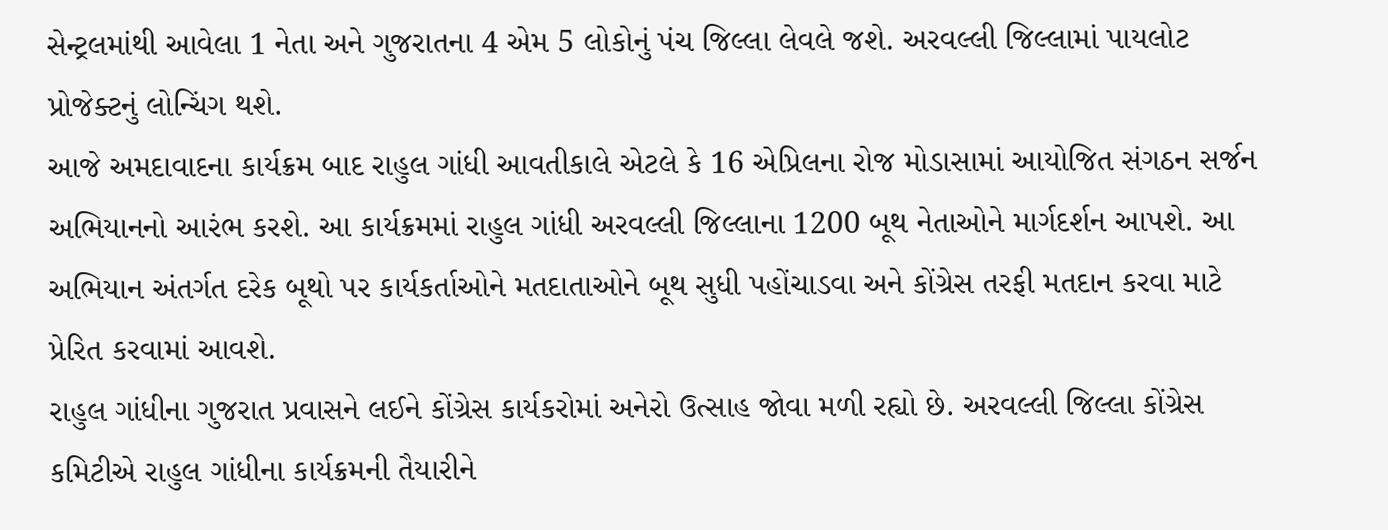સેન્ટ્રલમાંથી આવેલા 1 નેતા અને ગુજરાતના 4 એમ 5 લોકોનું પંચ જિલ્લા લેવલે જશે. અરવલ્લી જિલ્લામાં પાયલોટ પ્રોજેક્ટનું લોન્ચિંગ થશે.
આજે અમદાવાદના કાર્યક્રમ બાદ રાહુલ ગાંધી આવતીકાલે એટલે કે 16 એપ્રિલના રોજ મોડાસામાં આયોજિત સંગઠન સર્જન અભિયાનનો આરંભ કરશે. આ કાર્યક્રમમાં રાહુલ ગાંધી અરવલ્લી જિલ્લાના 1200 બૂથ નેતાઓને માર્ગદર્શન આપશે. આ અભિયાન અંતર્ગત દરેક બૂથો પર કાર્યકર્તાઓને મતદાતાઓને બૂથ સુધી પહોંચાડવા અને કોંગ્રેસ તરફી મતદાન કરવા માટે પ્રેરિત કરવામાં આવશે.
રાહુલ ગાંધીના ગુજરાત પ્રવાસને લઈને કોંગ્રેસ કાર્યકરોમાં અનેરો ઉત્સાહ જોવા મળી રહ્યો છે. અરવલ્લી જિલ્લા કોંગ્રેસ કમિટીએ રાહુલ ગાંધીના કાર્યક્રમની તૈયારીને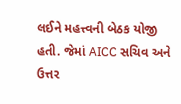લઈને મહત્ત્વની બેઠક યોજી હતી. જેમાં AICC સચિવ અને ઉત્તર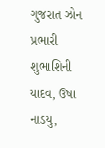ગુજરાત ઝોન પ્રભારી શુભાશિની યાદવ, ઉષા નાડયુ,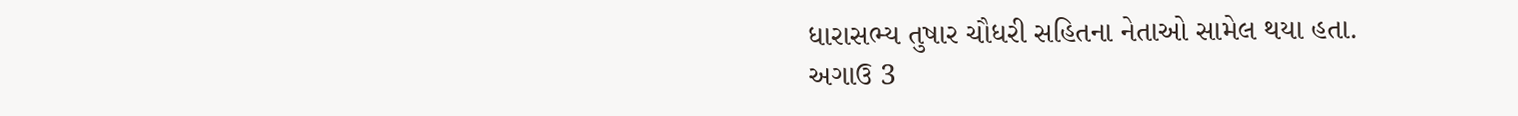ધારાસભ્ય તુષાર ચૌધરી સહિતના નેતાઓ સામેલ થયા હતા.
અગાઉ 3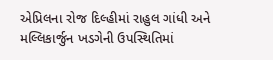એપ્રિલના રોજ દિલ્હીમાં રાહુલ ગાંધી અને મલ્લિકાર્જુન ખડગેની ઉપસ્થિતિમાં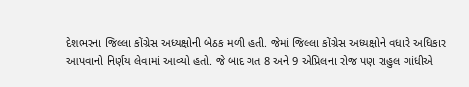દેશભરના જિલ્લા કોંગ્રેસ અધ્યક્ષોની બેઠક મળી હતી. જેમાં જિલ્લા કોંગ્રેસ અધ્યક્ષોને વધારે અધિકાર આપવાનો નિર્ણય લેવામાં આવ્યો હતો. જે બાદ ગત 8 અને 9 એપ્રિલના રોજ પણ રાહુલ ગાંધીએ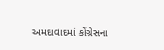અમદાવાદમાં કોંગ્રેસના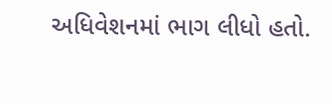અધિવેશનમાં ભાગ લીધો હતો.